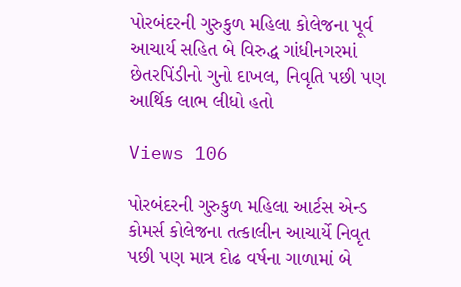પોરબંદરની ગુરુકુળ મહિલા કોલેજના પૂર્વ આચાર્ય સહિત બે વિરુદ્ધ ગાંધીનગરમાં છેતરપિંડીનો ગુનો દાખલ, નિવૃતિ પછી પણ આર્થિક લાભ લીધો હતો

Views 106

પોરબંદરની ગુરુકુળ મહિલા આર્ટસ એન્ડ કોમર્સ કોલેજના તત્કાલીન આચાર્યે નિવૃત પછી પણ માત્ર દોઢ વર્ષના ગાળામાં બે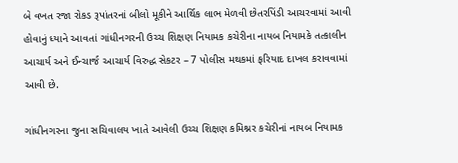બે વખત રજા રોકડ રૂપાંતરનાં બીલો મૂકીને આર્થિક લાભ મેળવી છેતરપિંડી આચરવામાં આવી હોવાનું ધ્યાને આવતાં ગાંધીનગરની ઉચ્ચ શિક્ષણ નિયામક કચેરીના નાયબ નિયામકે તત્કાલીન આચાર્ય અને ઈન્ચાર્જ આચાર્ય વિરુદ્ધ સેકટર – 7 પોલીસ મથકમાં ફરિયાદ દાખલ કરાવવામાં આવી છે.

ગાંધીનગરના જુના સચિવાલય ખાતે આવેલી ઉચ્ચ શિક્ષણ કમિશ્નર કચેરીનાં નાયબ નિયામક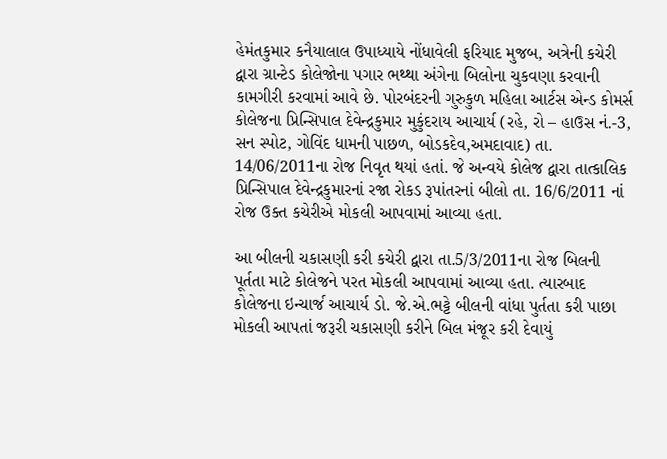હેમંતકુમાર કનૈયાલાલ ઉપાધ્યાયે નોંધાવેલી ફરિયાદ મુજબ, અત્રેની કચેરી દ્વારા ગ્રાન્ટેડ કોલેજોના પગાર ભથ્થા અંગેના બિલોના ચુકવણા કરવાની કામગીરી કરવામાં આવે છે. પોરબંદરની ગુરુકુળ મહિલા આર્ટસ એન્ડ કોમર્સ કોલેજના પ્રિન્સિપાલ દેવેન્દ્રકુમાર મુકુંદરાય આચાર્ય (રહે, રો – હાઉસ નં.-3, સન સ્પોટ, ગોવિંદ ધામની પાછળ, બોડકદેવ,અમદાવાદ) તા. 14/06/2011ના રોજ નિવૃત થયાં હતાં. જે અન્વયે કોલેજ દ્વારા તાત્કાલિક પ્રિન્સિપાલ દેવેન્દ્રકુમારનાં રજા રોકડ રૂપાંતરનાં બીલો તા. 16/6/2011 નાં રોજ ઉક્ત કચેરીએ મોકલી આપવામાં આવ્યા હતા.

આ બીલની ચકાસણી કરી કચેરી દ્વારા તા.5/3/2011ના રોજ બિલની પૂર્તતા માટે કોલેજને પરત મોકલી આપવામાં આવ્યા હતા. ત્યારબાદ કોલેજના ઇન્ચાર્જ આચાર્ય ડો. જે.એ.ભટ્ટે બીલની વાંધા પુર્તતા કરી પાછા મોકલી આપતાં જરૂરી ચકાસણી કરીને બિલ મંજૂર કરી દેવાયું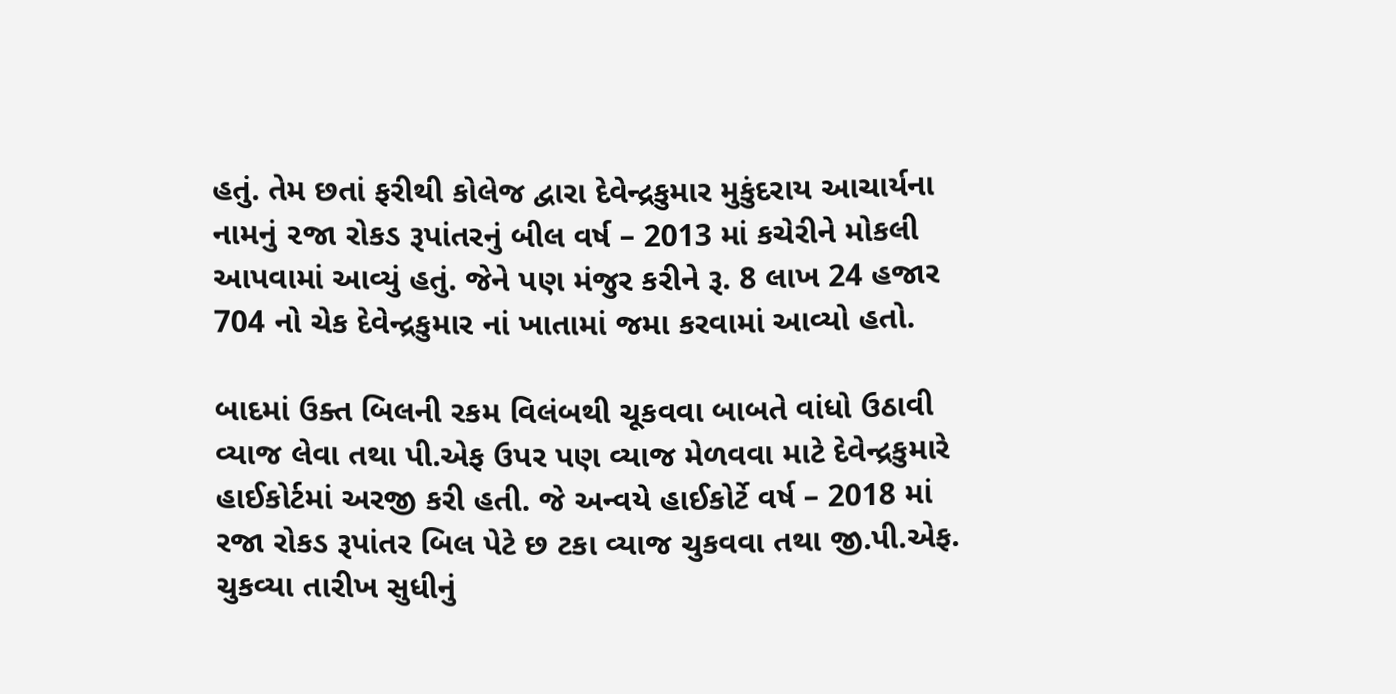હતું. તેમ છતાં ફરીથી કોલેજ દ્વારા દેવેન્દ્રકુમાર મુકુંદરાય આચાર્યના નામનું ૨જા રોકડ રૂપાંતરનું બીલ વર્ષ – 2013 માં કચેરીને મોકલી આપવામાં આવ્યું હતું. જેને પણ મંજુર કરીને રૂ. 8 લાખ 24 હજાર 704 નો ચેક દેવેન્દ્રકુમાર નાં ખાતામાં જમા કરવામાં આવ્યો હતો.

બાદમાં ઉક્ત બિલની રકમ વિલંબથી ચૂકવવા બાબતે વાંધો ઉઠાવી વ્યાજ લેવા તથા પી.એફ ઉપર પણ વ્યાજ મેળવવા માટે દેવેન્દ્રકુમારે હાઈકોર્ટમાં અરજી કરી હતી. જે અન્વયે હાઈકોર્ટે વર્ષ – 2018 માં રજા રોકડ રૂપાંતર બિલ પેટે છ ટકા વ્યાજ ચુકવવા તથા જી.પી.એફ. ચુકવ્યા તારીખ સુધીનું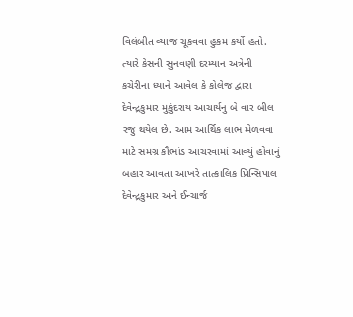વિલંબીત વ્યાજ ચૂકવવા હુકમ કર્યો હતો. ત્યારે કેસની સુનવણી દરમ્યાન અત્રેની કચેરીના ધ્યાને આવેલ કે કોલેજ દ્વારા દેવેન્દ્રકુમાર મુકુંદરાય આચાર્યનુ બે વાર બીલ રજુ થયેલ છે. આમ આર્થિક લાભ મેળવવા માટે સમગ્ર કૌભાંડ આચરવામાં આવ્યું હોવાનું બહાર આવતા આખરે તાત્કાલિક પ્રિન્સિપાલ દેવેન્દ્રકુમાર અને ઈન્ચાર્જ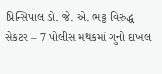પ્રિન્સિપાલ ડો. જે. એ. ભટ્ટ વિરુદ્ધ સેકટર – 7 પોલીસ મથકમાં ગુનો દાખલ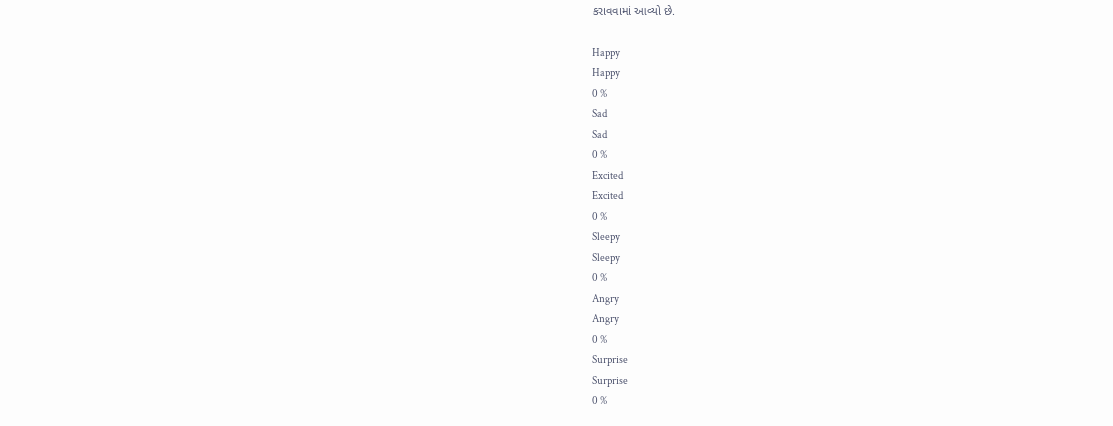કરાવવામાં આવ્યો છે.

Happy
Happy
0 %
Sad
Sad
0 %
Excited
Excited
0 %
Sleepy
Sleepy
0 %
Angry
Angry
0 %
Surprise
Surprise
0 %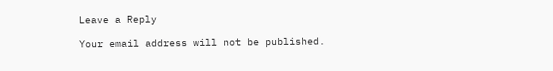Leave a Reply

Your email address will not be published.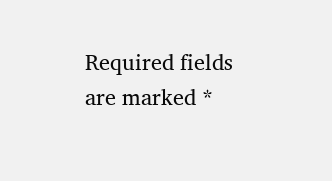Required fields are marked *